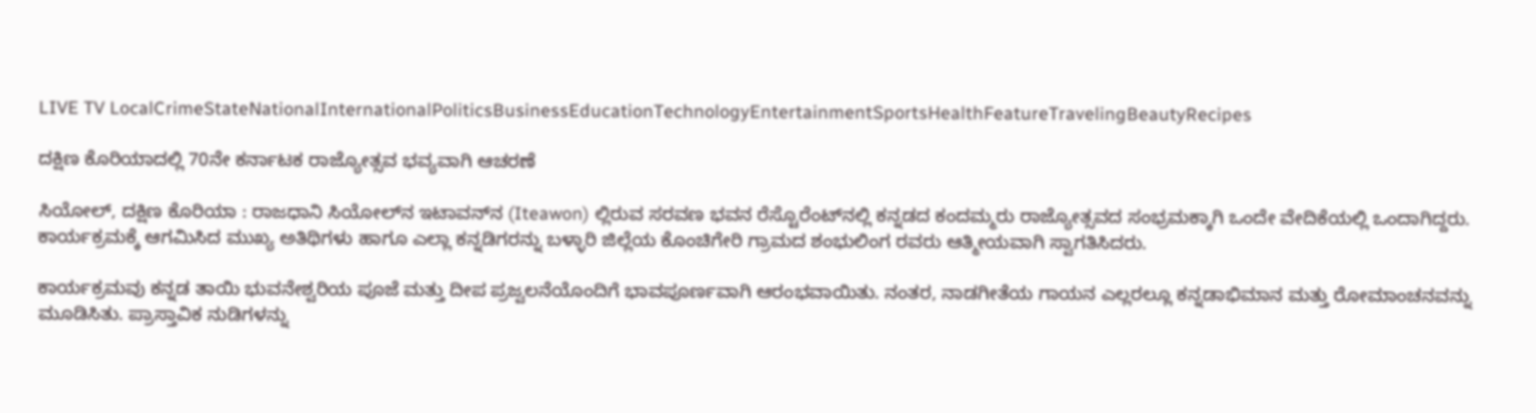LIVE TV LocalCrimeStateNationalInternationalPoliticsBusinessEducationTechnologyEntertainmentSportsHealthFeatureTravelingBeautyRecipes

ದಕ್ಷಿಣ ಕೊರಿಯಾದಲ್ಲಿ 70ನೇ ಕರ್ನಾಟಕ ರಾಜ್ಯೋತ್ಸವ ಭವ್ಯವಾಗಿ ಆಚರಣೆ

ಸಿಯೋಲ್, ದಕ್ಷಿಣ ಕೊರಿಯಾ : ರಾಜಧಾನಿ ಸಿಯೋಲ್‌ನ ಇಟಾವನ್‌ನ (Iteawon) ಲ್ಲಿರುವ ಸರವಣ ಭವನ ರೆಸ್ಟೊರೆಂಟ್‌ನಲ್ಲಿ ಕನ್ನಡದ ಕಂದಮ್ಮರು ರಾಜ್ಯೋತ್ಸವದ ಸಂಭ್ರಮಕ್ಕಾಗಿ ಒಂದೇ ವೇದಿಕೆಯಲ್ಲಿ ಒಂದಾಗಿದ್ದರು. ಕಾರ್ಯಕ್ರಮಕ್ಕೆ ಆಗಮಿಸಿದ ಮುಖ್ಯ ಅತಿಥಿಗಳು ಹಾಗೂ ಎಲ್ಲಾ ಕನ್ನಡಿಗರನ್ನು ಬಳ್ಳಾರಿ ಜಿಲ್ಲೆಯ ಕೊಂಚಿಗೇರಿ ಗ್ರಾಮದ ಶಂಭುಲಿಂಗ ರವರು ಆತ್ಮೀಯವಾಗಿ ಸ್ವಾಗತಿಸಿದರು.

ಕಾರ್ಯಕ್ರಮವು ಕನ್ನಡ ತಾಯಿ ಭುವನೇಶ್ವರಿಯ ಪೂಜೆ ಮತ್ತು ದೀಪ ಪ್ರಜ್ವಲನೆಯೊಂದಿಗೆ ಭಾವಪೂರ್ಣವಾಗಿ ಆರಂಭವಾಯಿತು. ನಂತರ, ನಾಡಗೀತೆಯ ಗಾಯನ ಎಲ್ಲರಲ್ಲೂ ಕನ್ನಡಾಭಿಮಾನ ಮತ್ತು ರೋಮಾಂಚನವನ್ನು ಮೂಡಿಸಿತು. ಪ್ರಾಸ್ತಾವಿಕ ನುಡಿಗಳನ್ನು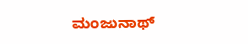ಮಂಜುನಾಥ್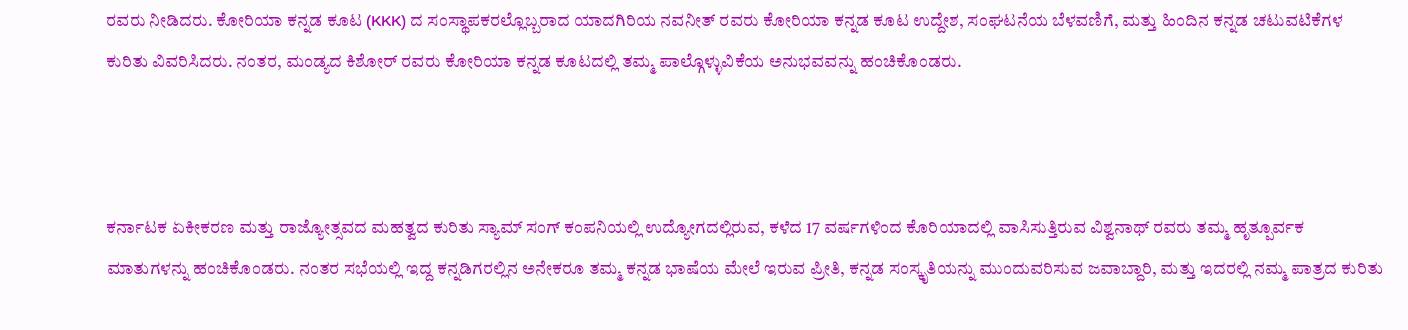ರವರು ನೀಡಿದರು. ಕೋರಿಯಾ ಕನ್ನಡ ಕೂಟ (KKK) ದ ಸಂಸ್ಥಾಪಕರಲ್ಲೊಬ್ಬರಾದ ಯಾದಗಿರಿಯ ನವನೀತ್ ರವರು ಕೋರಿಯಾ ಕನ್ನಡ ಕೂಟ ಉದ್ದೇಶ, ಸಂಘಟನೆಯ ಬೆಳವಣಿಗೆ, ಮತ್ತು ಹಿಂದಿನ ಕನ್ನಡ ಚಟುವಟಿಕೆಗಳ ಕುರಿತು ವಿವರಿಸಿದರು. ನಂತರ, ಮಂಡ್ಯದ ಕಿಶೋರ್ ರವರು ಕೋರಿಯಾ ಕನ್ನಡ ಕೂಟದಲ್ಲಿ ತಮ್ಮ ಪಾಲ್ಗೊಳ್ಳುವಿಕೆಯ ಅನುಭವವನ್ನು ಹಂಚಿಕೊಂಡರು.



ಕರ್ನಾಟಕ ಏಕೀಕರಣ ಮತ್ತು ರಾಜ್ಯೋತ್ಸವದ ಮಹತ್ವದ ಕುರಿತು ಸ್ಯಾಮ್ ಸಂಗ್ ಕಂಪನಿಯಲ್ಲಿ ಉದ್ಯೋಗದಲ್ಲಿರುವ, ಕಳೆದ 17 ವರ್ಷಗಳಿಂದ ಕೊರಿಯಾದಲ್ಲಿ ವಾಸಿಸುತ್ತಿರುವ ವಿಶ್ವನಾಥ್ ರವರು ತಮ್ಮ ಹೃತ್ಪೂರ್ವಕ ಮಾತುಗಳನ್ನು ಹಂಚಿಕೊಂಡರು. ನಂತರ ಸಭೆಯಲ್ಲಿ ಇದ್ದ ಕನ್ನಡಿಗರಲ್ಲಿನ ಅನೇಕರೂ ತಮ್ಮ ಕನ್ನಡ ಭಾಷೆಯ ಮೇಲೆ ಇರುವ ಪ್ರೀತಿ, ಕನ್ನಡ ಸಂಸ್ಕೃತಿಯನ್ನು ಮುಂದುವರಿಸುವ ಜವಾಬ್ದಾರಿ, ಮತ್ತು ಇದರಲ್ಲಿ ನಮ್ಮ ಪಾತ್ರದ ಕುರಿತು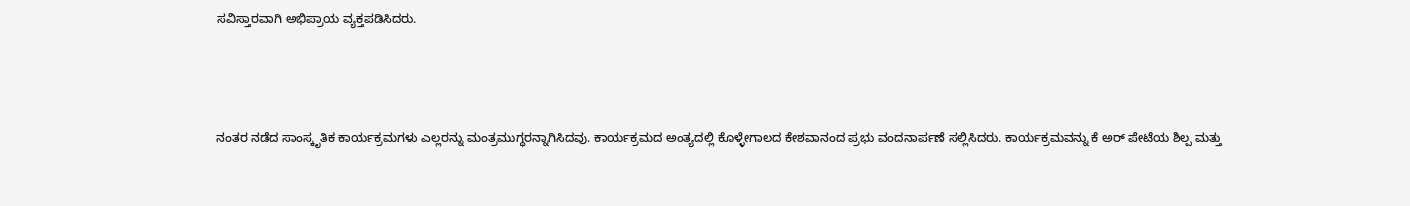ಸವಿಸ್ತಾರವಾಗಿ ಅಭಿಪ್ರಾಯ ವ್ಯಕ್ತಪಡಿಸಿದರು.



ನಂತರ ನಡೆದ ಸಾಂಸ್ಕೃತಿಕ ಕಾರ್ಯಕ್ರಮಗಳು ಎಲ್ಲರನ್ನು ಮಂತ್ರಮುಗ್ಧರನ್ನಾಗಿಸಿದವು. ಕಾರ್ಯಕ್ರಮದ ಅಂತ್ಯದಲ್ಲಿ ಕೊಳ್ಳೇಗಾಲದ ಕೇಶವಾನಂದ ಪ್ರಭು ವಂದನಾರ್ಪಣೆ ಸಲ್ಲಿಸಿದರು. ಕಾರ್ಯಕ್ರಮವನ್ನು ಕೆ ಅರ್ ಪೇಟೆಯ ಶಿಲ್ಪ ಮತ್ತು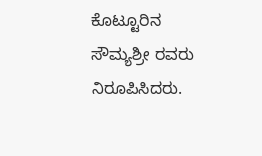ಕೊಟ್ಟೂರಿನ ಸೌಮ್ಯಶ್ರೀ ರವರು ನಿರೂಪಿಸಿದರು.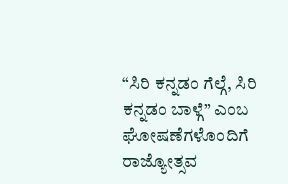“ಸಿರಿ ಕನ್ನಡಂ ಗೆಲ್ಗೆ, ಸಿರಿ ಕನ್ನಡಂ ಬಾಳ್ಗೆ” ಎಂಬ ಘೋಷಣೆಗಳೊಂದಿಗೆ ರಾಜ್ಯೋತ್ಸವ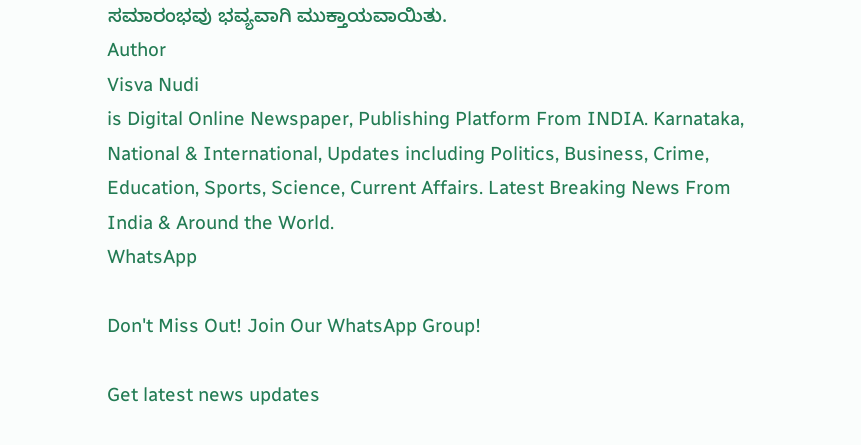ಸಮಾರಂಭವು ಭವ್ಯವಾಗಿ ಮುಕ್ತಾಯವಾಯಿತು.
Author
Visva Nudi
is Digital Online Newspaper, Publishing Platform From INDIA. Karnataka, National & International, Updates including Politics, Business, Crime, Education, Sports, Science, Current Affairs. Latest Breaking News From India & Around the World.
WhatsApp

Don't Miss Out! Join Our WhatsApp Group!

Get latest news updates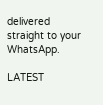delivered straight to your WhatsApp.

LATEST